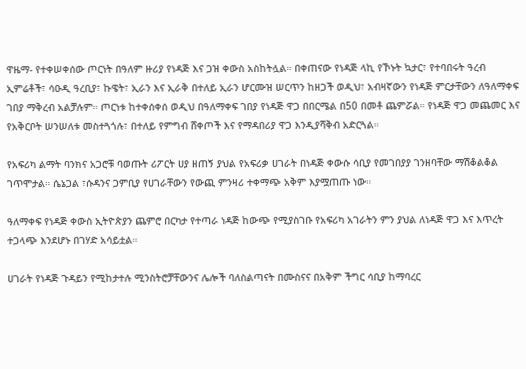ዋዜማ- የተቀሠቀሰው ጦርነት በዓለም ዙሪያ የነዳጅ እና ጋዝ ቀውስ አስከትሏል። በቀጠናው የነዳጅ ላኪ የኾኑት ኳታር፣ የተባበሩት ዓረብ ኢምሬቶች፣ ሳዑዲ ዓረቢያ፣ ኩዌት፣ ኢራን እና ኢራቅ በተለይ ኢራን ሆርሙዝ ሠርጥን ከዘጋች ወዲህ፣ አብዛኛውን የነዳጅ ምርታቸውን ለዓለማቀፍ ገበያ ማቅረብ አልቻሉም። ጦርነቱ ከተቀሰቀሰ ወዲህ በዓለማቀፍ ገበያ የነዳጅ ዋጋ በበርሜል በ50 በመቶ ጨምሯል። የነዳጅ ዋጋ መጨመር እና የአቅርቦት ሠንሠለቱ መስተጓጎሉ፣ በተለይ የምግብ ሸቀጦች እና የማዳበሪያ ዋጋ እንዲያሻቅብ አድርጓል።

የአፍሪካ ልማት ባንክና አጋሮቹ ባወጡት ሪፖርት ሀያ ዘጠኝ ያህል የአፍሪቃ ሀገራት በነዳጅ ቀውሱ ሳቢያ የመገበያያ ገንዘባቸው ማሽቆልቆል ገጥሞታል። ሴኔጋል ፣ሱዳንና ጋምቢያ የሀገራቸውን የውጪ ምንዛሪ ተቀማጭ አቅም እያሟጠጡ ነው።

ዓለማቀፍ የነዳጅ ቀውስ ኢትዮጵያን ጨምሮ በርካታ የተጣራ ነዳጅ ከውጭ የሚያስገቡ የአፍሪካ አገራትን ምን ያህል ለነዳጅ ዋጋ እና እጥረት ተጋላጭ እንደሆኑ በገሃድ አሳይቷል።

ሀገራት የነዳጅ ጉዳይን የሚከታተሉ ሚንስትሮቻቸውንና ሌሎች ባለስልጣናት በሙስናና በአቅም ችግር ሳቢያ ከማባረር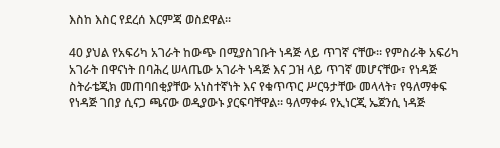እስከ እስር የደረሰ እርምጃ ወስደዋል።

40 ያህል የአፍሪካ አገራት ከውጭ በሚያስገቡት ነዳጅ ላይ ጥገኛ ናቸው። የምስራቅ አፍሪካ አገራት በዋናነት በባሕረ ሠላጤው አገራት ነዳጅ እና ጋዝ ላይ ጥገኛ መሆናቸው፣ የነዳጅ ስትራቴጂክ መጠባበቂያቸው አነስተኛነት እና የቁጥጥር ሥርዓታቸው መላላት፣ የዓለማቀፍ የነዳጅ ገበያ ሲናጋ ጫናው ወዲያውኑ ያርፍባቸዋል። ዓለማቀፉ የኢነርጂ ኤጀንሲ ነዳጅ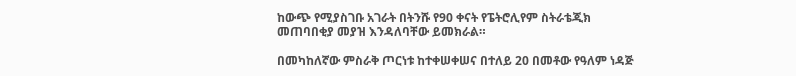ከውጭ የሚያስገቡ አገራት በትንሹ የ90 ቀናት የፔትሮሊየም ስትራቴጂክ መጠባበቂያ መያዝ እንዳለባቸው ይመክራል።

በመካከለኛው ምስራቅ ጦርነቱ ከተቀሠቀሠና በተለይ 20 በመቶው የዓለም ነዳጅ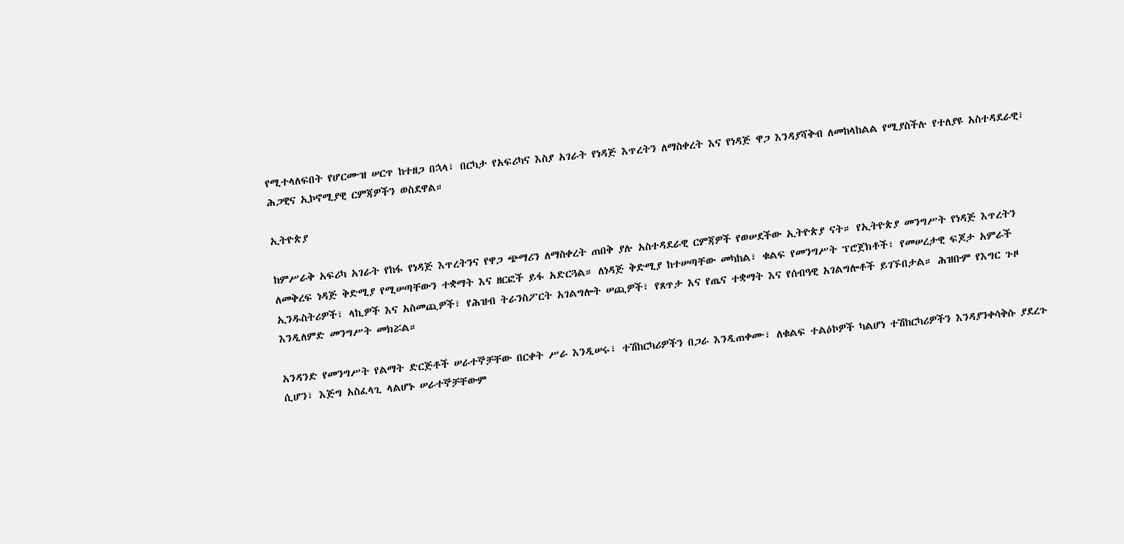የሚተላለፍበት የሆርሙዝ ሠርጥ ከተዘጋ በኋላ፣ በርካታ የአፍሪካና እስያ አገራት የነዳጅ እጥረትን ለማስቀረት እና የነዳጅ ዋጋ እንዳያሻቅብ ለመከላከልል የሚያስችሉ የተለያዩ አስተዳደራዊ፣ ሕጋዊና ኢኮኖሚያዊ ርምጃዎችን ወስደዋል።

ኢትዮጵያ

ከምሥራቅ አፍሪካ አገራት የከፋ የነዳጅ እጥረትንና የዋጋ ጭማሪን ለማስቀረት ጠበቅ ያሉ አስተዳደራዊ ርምጃዎች የወሠደችው ኢትዮጵያ ናት። የኢትዮጵያ መንግሥት የነዳጅ እጥረትን ለመቅረፍ ነዳጅ ቅድሚያ የሚሠጣቸውን ተቋማት እና ዘርፎች ይፋ አድርጓል። ለነዳጅ ቅድሚያ ከተሠጣቸው መካከል፣ ቁልፍ የመንግሥት ፕሮጀክቶች፣ የመሠረታዊ ፍጆታ አምራች ኢንዱስትሪዎች፣ ላኪዎች እና አስመጪዎች፣ የሕዝብ ትራንስፖርት አገልግሎት ሠጪዎች፣ የጸጥታ እና የጤና ተቋማት እና የሰብዓዊ አገልግሎቶች ይገኙበታል። ሕዝቡም የእግር ጉዞ እንዲለምድ መንግሥት መክሯል።

አንዳንድ የመንግሥት የልማት ድርጅቶች ሠራተኞቻቸው በርቀት ሥራ እንዲሠሩ፣ ተሽከርካሪዎችን በጋራ እንዲጠቀሙ፣ ለቁልፍ ተልዕኮዎች ካልሆነ ተሽከርካሪዎችን እንዳያንቀሳቅሱ ያደረጉ ሲሆን፣ እጅግ አስፈላጊ ላልሆኑ ሠራተኞቻቸውም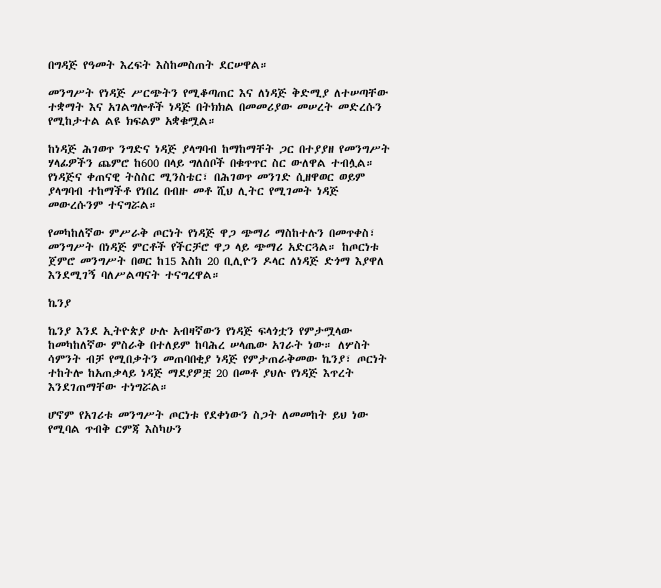በግዳጅ የዓመት እረፍት እስከመስጠት ደርሠዋል።

መንግሥት የነዳጅ ሥርጭትን የሚቆጣጠር እና ለነዳጅ ቅድሚያ ለተሠጣቸው ተቋማት እና አገልግሎቶች ነዳጅ በትክክል በመመሪያው መሠረት መድረሱን የሚከታተል ልዩ ክፍልም አቋቁሟል።

ከነዳጅ ሕገወጥ ንግድና ነዳጅ ያላግባብ ከማከማቸት ጋር በተያያዘ የመንግሥት ሃላፊዎችን ጨምሮ ከ600 በላይ ግለሰቦች በቁጥጥር ስር ውለዋል ተብሏል። የነዳጅና ቀጠናዊ ትስስር ሚንስቴር፣ በሕገወጥ መንገድ ሲዘዋወር ወይም ያላግባብ ተከማችቶ የነበረ በብዙ መቶ ሺህ ሊትር የሚገመት ነዳጅ መውረሱንም ተናግሯል።

የመካከለኛው ምሥራቅ ጦርነት የነዳጅ ዋጋ ጭማሪ ማስከተሉን በመጥቀስ፣ መንግሥት በነዳጅ ምርቶች የችርቻሮ ዋጋ ላይ ጭማሪ አድርጓል። ከጦርነቱ ጀምሮ መንግሥት በወር ከ15 እስከ 20 ቢሊዮን ዶላር ለነዳጅ ድጎማ እያዋለ እንደሚገኝ ባለሥልጣናት ተናግረዋል።

ኬንያ

ኬንያ እንደ ኢትዮጵያ ሁሉ አብዛኛውን የነዳጅ ፍላጎቷን የምታሟላው ከመካከለኛው ምስራቅ በተለይም ከባሕረ ሠላጤው አገራት ነው። ለሦስት ሳምንት ብቻ የሚበቃትን መጠባበቂያ ነዳጅ የምታጠራቅመው ኬንያ፣ ጦርነት ተከትሎ ከአጠቃላይ ነዳጅ ማደያዎቿ 20 በመቶ ያህሉ የነዳጅ እጥረት እንደገጠማቸው ተነግሯል።

ሆኖም የአገሪቱ መንግሥት ጦርነቱ የደቀነውን ስጋት ለመመከት ይህ ነው የሚባል ጥብቅ ርምጃ እስካሁን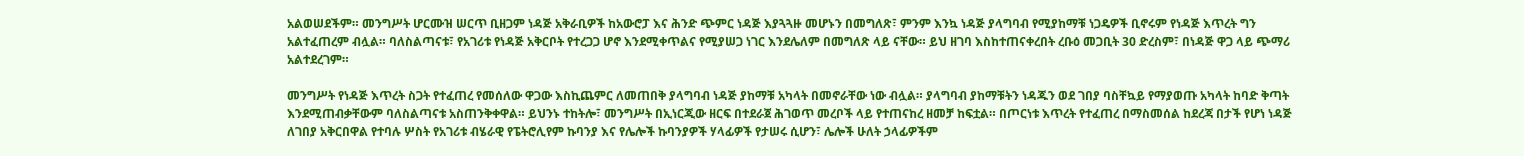አልወሠደችም። መንግሥት ሆርሙዝ ሠርጥ ቢዘጋም ነዳጅ አቅራቢዎች ከአውሮፓ እና ሕንድ ጭምር ነዳጅ እያጓጓዙ መሆኑን በመግለጽ፣ ምንም እንኳ ነዳጅ ያላግባብ የሚያከማቹ ነጋዴዎች ቢኖሩም የነዳጅ እጥረት ግን አልተፈጠረም ብሏል። ባለስልጣናቱ፣ የአገሪቱ የነዳጅ አቅርቦት የተረጋጋ ሆኖ እንደሚቀጥልና የሚያሠጋ ነገር እንደሌለም በመግለጽ ላይ ናቸው። ይህ ዘገባ እስከተጠናቀረበት ረቡዕ መጋቢት 30 ድረስም፣ በነዳጅ ዋጋ ላይ ጭማሪ አልተደረገም።

መንግሥት የነዳጅ እጥረት ስጋት የተፈጠረ የመሰለው ዋጋው እስኪጨምር ለመጠበቅ ያላግባብ ነዳጅ ያከማቹ አካላት በመኖራቸው ነው ብሏል። ያላግባብ ያከማቹትን ነዳጁን ወደ ገበያ ባስቸኳይ የማያወጡ አካላት ከባድ ቅጣት እንደሚጠብቃቸውም ባለስልጣናቱ አስጠንቅቀዋል። ይህንኑ ተከትሎ፣ መንግሥት በኢነርጂው ዘርፍ በተደራጀ ሕገወጥ መረቦች ላይ የተጠናከረ ዘመቻ ከፍቷል። በጦርነቱ እጥረት የተፈጠረ በማስመሰል ከደረጃ በታች የሆነ ነዳጅ ለገበያ አቅርበዋል የተባሉ ሦስት የአገሪቱ ብሄራዊ የፔትሮሊየም ኩባንያ እና የሌሎች ኩባንያዎች ሃላፊዎች የታሠሩ ሲሆን፣ ሌሎች ሁለት ኃላፊዎችም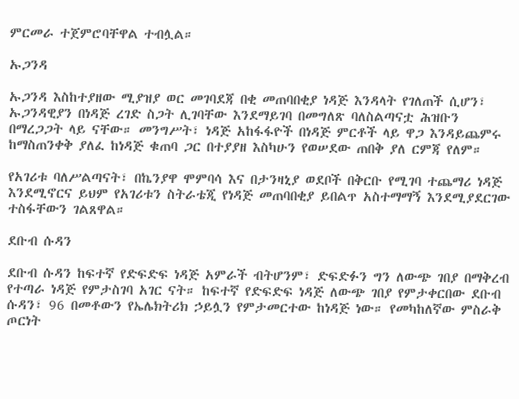ምርመራ ተጀምሮባቸዋል ተብሏል።

ኡጋንዳ

ኡጋንዳ እስከተያዘው ሚያዝያ ወር መገባደጃ በቂ መጠባበቂያ ነዳጅ እንዳላት የገለጠች ሲሆን፣ ኡጋንዳዊያን በነዳጅ ረገድ ስጋት ሊገባቸው እንደማይገባ በመግለጽ ባለስልጣናቷ ሕዝቡን በማረጋጋት ላይ ናቸው። መንግሥት፣ ነዳጅ አከፋፋዮች በነዳጅ ምርቶች ላይ ዋጋ እንዳይጨምሩ ከማስጠንቀቅ ያለፈ ከነዳጅ ቁጠባ ጋር በተያያዘ እስካሁን የወሠደው ጠበቅ ያለ ርምጃ የለም።

የአገሪቱ ባለሥልጣናት፣ በኬንያዋ ሞምባሳ እና በታንዛኒያ ወደቦች በቅርቡ የሚገባ ተጨማሪ ነዳጅ እንደሚኖርና ይህም የአገሪቱን ስትራቴጂ የነዳጅ መጠባበቂያ ይበልጥ አስተማማኝ እንደሚያደርገው ተስፋቸውን ገልጸዋል።

ደቡብ ሱዳን

ደቡብ ሱዳን ከፍተኛ የድፍድፍ ነዳጅ አምራች ብትሆንም፣ ድፍድፉን ግን ለውጭ ገበያ በማቅረብ የተጣራ ነዳጅ የምታስገባ አገር ናት። ከፍተኛ የድፍድፍ ነዳጅ ለውጭ ገበያ የምታቀርበው ደቡብ ሱዳን፣ 96 በመቶውን የኤሌክትሪክ ኃይሏን የምታመርተው ከነዳጅ ነው። የመካከለኛው ምስራቅ ጦርነት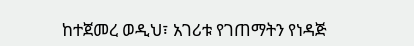ከተጀመረ ወዲህ፣ አገሪቱ የገጠማትን የነዳጅ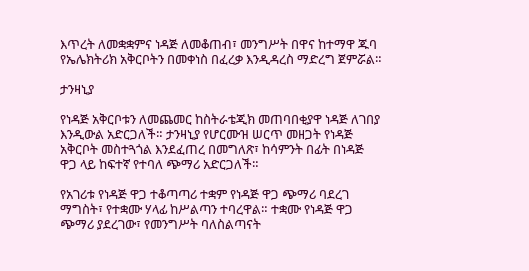እጥረት ለመቋቋምና ነዳጅ ለመቆጠብ፣ መንግሥት በዋና ከተማዋ ጁባ የኤሌክትሪክ አቅርቦትን በመቀነስ በፈረቃ እንዲዳረስ ማድረግ ጀምሯል።

ታንዛኒያ

የነዳጅ አቅርቦቱን ለመጨመር ከስትራቴጂክ መጠባበቂያዋ ነዳጅ ለገበያ እንዲውል አድርጋለች። ታንዛኒያ የሆርሙዝ ሠርጥ መዘጋት የነዳጅ አቅርቦት መስተጓጎል እንደፈጠረ በመግለጽ፣ ከሳምንት በፊት በነዳጅ ዋጋ ላይ ከፍተኛ የተባለ ጭማሪ አድርጋለች።

የአገሪቱ የነዳጅ ዋጋ ተቆጣጣሪ ተቋም የነዳጅ ዋጋ ጭማሪ ባደረገ ማግስት፣ የተቋሙ ሃላፊ ከሥልጣን ተባረዋል። ተቋሙ የነዳጅ ዋጋ ጭማሪ ያደረገው፣ የመንግሥት ባለስልጣናት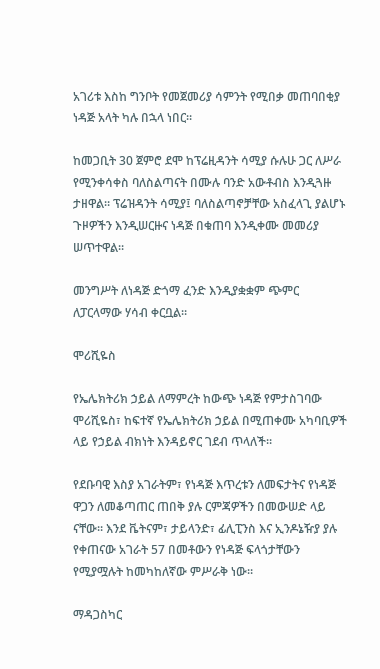አገሪቱ እስከ ግንቦት የመጀመሪያ ሳምንት የሚበቃ መጠባበቂያ ነዳጅ አላት ካሉ በኋላ ነበር።

ከመጋቢት 30 ጀምሮ ደሞ ከፕሬዚዳንት ሳሚያ ሱሉሁ ጋር ለሥራ የሚንቀሳቀስ ባለስልጣናት በሙሉ ባንድ አውቶብስ እንዲጓዙ ታዘዋል። ፕሬዝዳንት ሳሚያ፤ ባለስልጣኖቻቸው አስፈላጊ ያልሆኑ ጉዞዎችን እንዲሠርዙና ነዳጅ በቁጠባ እንዲቀሙ መመሪያ ሠጥተዋል።

መንግሥት ለነዳጅ ድጎማ ፈንድ እንዲያቋቋም ጭምር ለፓርላማው ሃሳብ ቀርቧል።

ሞሪሺዬስ

የኤሌክትሪክ ኃይል ለማምረት ከውጭ ነዳጅ የምታስገባው ሞሪሺዬስ፣ ከፍተኛ የኤሌክትሪክ ኃይል በሚጠቀሙ አካባቢዎች ላይ የኃይል ብክነት እንዳይኖር ገደብ ጥላለች።

የደቡባዊ እስያ አገራትም፣ የነዳጅ እጥረቱን ለመፍታትና የነዳጅ ዋጋን ለመቆጣጠር ጠበቅ ያሉ ርምጃዎችን በመውሠድ ላይ ናቸው። እንደ ቬትናም፣ ታይላንድ፣ ፊሊፒንስ እና ኢንዶኔዥያ ያሉ የቀጠናው አገራት 57 በመቶውን የነዳጅ ፍላጎታቸውን የሚያሟሉት ከመካከለኛው ምሥራቅ ነው።

ማዳጋስካር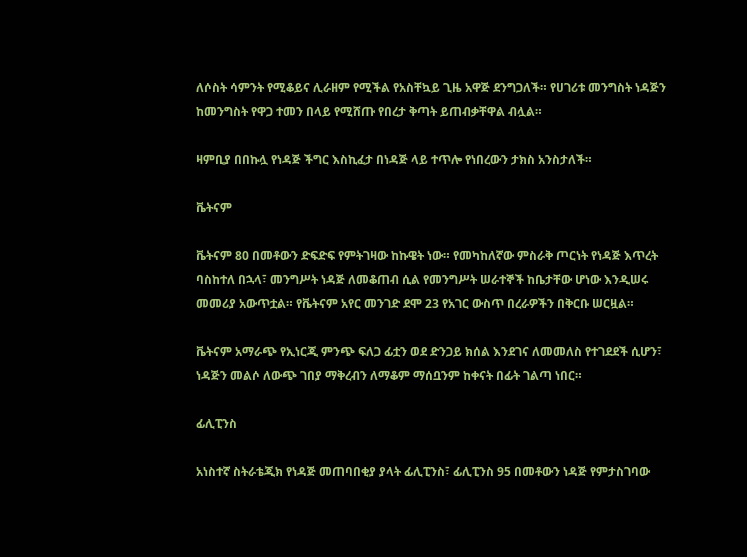ለሶስት ሳምንት የሚቆይና ሊራዘም የሚችል የአስቸኳይ ጊዜ አዋጅ ደንግጋለች። የሀገሪቱ መንግስት ነዳጅን ከመንግስት የዋጋ ተመን በላይ የሚሸጡ የበረታ ቅጣት ይጠብቃቸዋል ብሏል።

ዛምቢያ በበኩሏ የነዳጅ ችግር እስኪፈታ በነዳጅ ላይ ተጥሎ የነበረውን ታክስ አንስታለች።

ቬትናም

ቬትናም 80 በመቶውን ድፍድፍ የምትገዛው ከኩዌት ነው። የመካከለኛው ምስራቅ ጦርነት የነዳጅ እጥረት ባስከተለ በኋላ፣ መንግሥት ነዳጅ ለመቆጠብ ሲል የመንግሥት ሠራተኞች ከቤታቸው ሆነው እንዲሠሩ መመሪያ አውጥቷል። የቬትናም አየር መንገድ ደሞ 23 የአገር ውስጥ በረራዎችን በቅርቡ ሠርዟል።

ቬትናም አማራጭ የኢነርጂ ምንጭ ፍለጋ ፊቷን ወደ ድንጋይ ክሰል እንደገና ለመመለስ የተገደደች ሲሆን፣ ነዳጅን መልሶ ለውጭ ገበያ ማቅረብን ለማቆም ማሰቧንም ከቀናት በፊት ገልጣ ነበር።

ፊሊፒንስ

አነስተኛ ስትራቴጂክ የነዳጅ መጠባበቂያ ያላት ፊሊፒንስ፣ ፊሊፒንስ 95 በመቶውን ነዳጅ የምታስገባው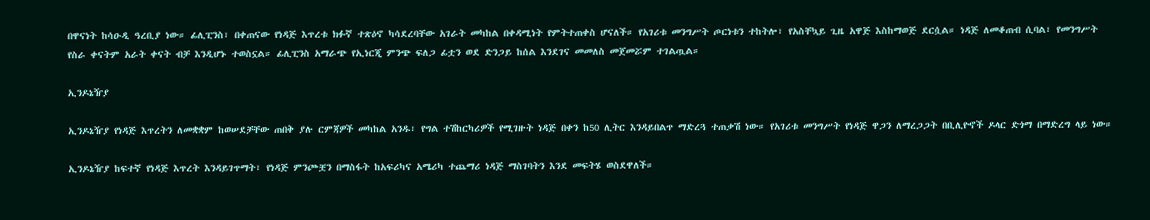በዋናነት ከሳዑዲ ዓረቢያ ነው። ፊሊፒንስ፣ በቀጠናው የነዳጅ እጥረቱ ክፉኛ ተጽዕኖ ካሳደረባቸው አገራት መካከል በቀዳሚነት የምትተጠቀስ ሆናለች። የአገሪቱ መንግሥት ጦርነቱን ተከትሎ፣ የአስቸኳይ ጊዜ አዋጅ እስከማወጅ ደርሷል። ነዳጅ ለመቆጠብ ሲባል፣ የመንግሥት የስራ ቀናትም አራት ቀናት ብቻ እንዲሆኑ ተወስኗል። ፊሊፒንስ አማራጭ የኢነርጂ ምንጭ ፍለጋ ፊቷን ወደ ድንጋይ ከሰል እንደገና መመለስ መጀመሯም ተገልጧል።

ኢንዶኔዥያ

ኢንዶኔዥያ የነዳጅ እጥረትን ለመቋቋም ከወሠደቻቸው ጠበቅ ያሉ ርምጃዎች መካከል አንዱ፣ የግል ተሽከርካሪዎች የሚገዙት ነዳጅ በቀን ከ50 ሊትር እንዳይበልጥ ማድረጓ ተጠቃሽ ነው። የአገሪቱ መንግሥት የነዳጅ ዋጋን ለማረጋጋት በቢሊዮኖች ዶላር ድጎማ በማድረግ ላይ ነው።

ኢንዶኔዥያ ከፍተኛ የነዳጅ እጥረት እንዳይገጥማት፣ የነዳጅ ምንጮቿን በማስፋት ከአፍሪካና አሜሪካ ተጨማሪ ነዳጅ ማስገባትን እንደ መፍትሄ ወስደዋለች።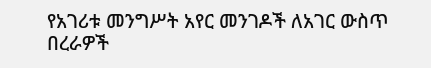የአገሪቱ መንግሥት አየር መንገዶች ለአገር ውስጥ በረራዎች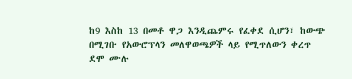ከ9 እስከ 13 በመቶ ዋጋ እንዲጨምሩ የፈቀደ ሲሆን፣ ከውጭ በሚገቡ የአውሮፕላን መለዋወጫዎች ላይ የሚጥለውን ቀረጥ ደሞ ሙሉ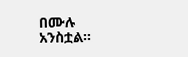በሙሉ አንስቷል።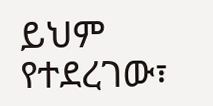ይህም የተደረገው፣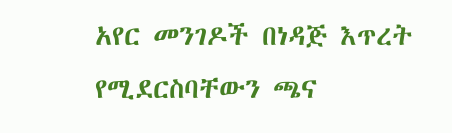አየር መንገዶች በነዳጅ እጥረት የሚደርስባቸውን ጫና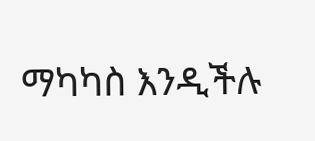ማካካስ እንዲችሉ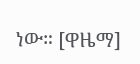ነው። [ዋዜማ]